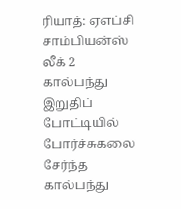ரியாத்: ஏஎப்சி சாம்பியன்ஸ் லீக் 2 கால்பந்து இறுதிப் போட்டியில் போர்ச்சுகலை சேர்ந்த கால்பந்து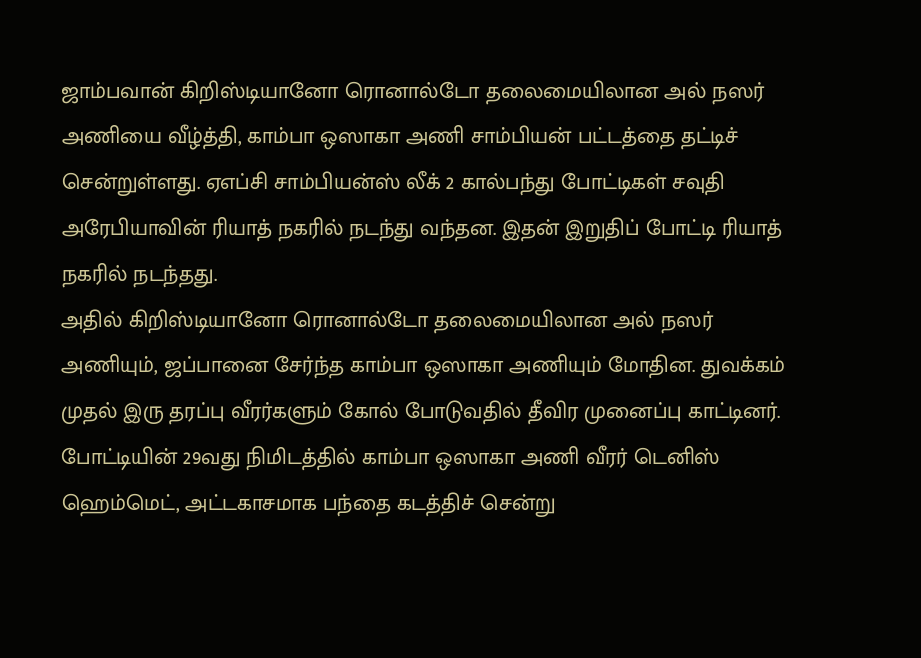ஜாம்பவான் கிறிஸ்டியானோ ரொனால்டோ தலைமையிலான அல் நஸர் அணியை வீழ்த்தி, காம்பா ஒஸாகா அணி சாம்பியன் பட்டத்தை தட்டிச் சென்றுள்ளது. ஏஎப்சி சாம்பியன்ஸ் லீக் 2 கால்பந்து போட்டிகள் சவுதி அரேபியாவின் ரியாத் நகரில் நடந்து வந்தன. இதன் இறுதிப் போட்டி ரியாத் நகரில் நடந்தது.
அதில் கிறிஸ்டியானோ ரொனால்டோ தலைமையிலான அல் நஸர் அணியும், ஜப்பானை சேர்ந்த காம்பா ஒஸாகா அணியும் மோதின. துவக்கம் முதல் இரு தரப்பு வீரர்களும் கோல் போடுவதில் தீவிர முனைப்பு காட்டினர். போட்டியின் 29வது நிமிடத்தில் காம்பா ஒஸாகா அணி வீரர் டெனிஸ் ஹெம்மெட், அட்டகாசமாக பந்தை கடத்திச் சென்று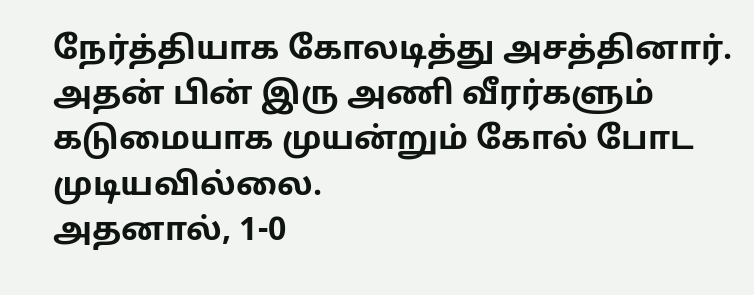நேர்த்தியாக கோலடித்து அசத்தினார். அதன் பின் இரு அணி வீரர்களும் கடுமையாக முயன்றும் கோல் போட முடியவில்லை.
அதனால், 1-0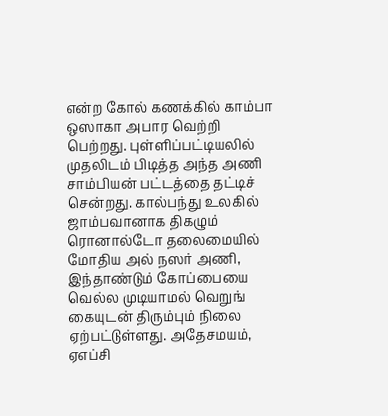என்ற கோல் கணக்கில் காம்பா ஒஸாகா அபார வெற்றி பெற்றது. புள்ளிப்பட்டியலில் முதலிடம் பிடித்த அந்த அணி சாம்பியன் பட்டத்தை தட்டிச் சென்றது. கால்பந்து உலகில் ஜாம்பவானாக திகழும் ரொனால்டோ தலைமையில் மோதிய அல் நஸர் அணி, இந்தாண்டும் கோப்பையை வெல்ல முடியாமல் வெறுங் கையுடன் திரும்பும் நிலை ஏற்பட்டுள்ளது. அதேசமயம், ஏஎப்சி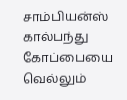சாம்பியன்ஸ் கால்பந்து கோப்பையை வெல்லும்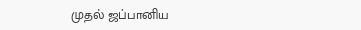முதல் ஜப்பானிய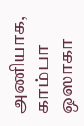அணியாக, காம்பா ஒஸாகா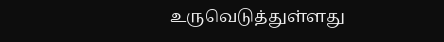உருவெடுத்துள்ளது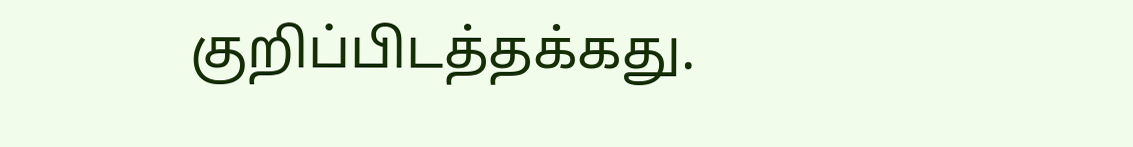குறிப்பிடத்தக்கது.